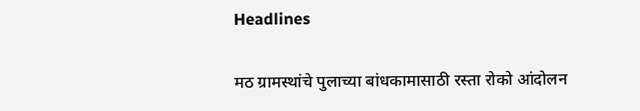Headlines

मठ ग्रामस्थांचे पुलाच्या बांधकामासाठी रस्ता रोको आंदोलन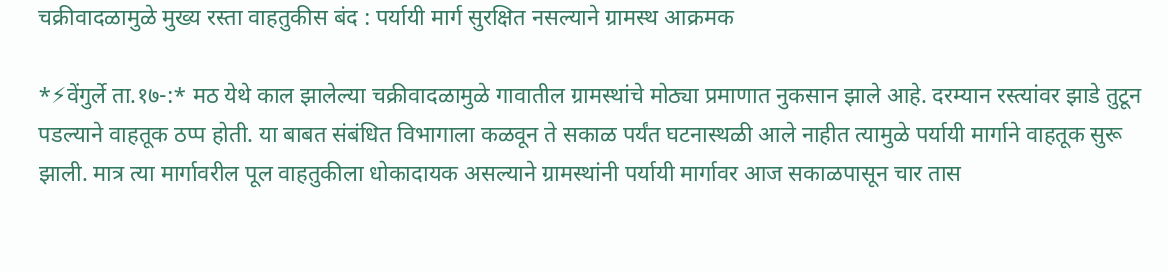चक्रीवादळामुळे मुख्य रस्ता वाहतुकीस बंद : पर्यायी मार्ग सुरक्षित नसल्याने ग्रामस्थ आक्रमक

*⚡वेंगुर्ले ता.१७-:* मठ येथे काल झालेल्या चक्रीवादळामुळे गावातील ग्रामस्थांचे मोठ्या प्रमाणात नुकसान झाले आहे. दरम्यान रस्त्यांवर झाडे तुटून पडल्याने वाहतूक ठप्प होती. या बाबत संबंधित विभागाला कळवून ते सकाळ पर्यंत घटनास्थळी आले नाहीत त्यामुळे पर्यायी मार्गाने वाहतूक सुरू झाली. मात्र त्या मार्गावरील पूल वाहतुकीला धोकादायक असल्याने ग्रामस्थांनी पर्यायी मार्गावर आज सकाळपासून चार तास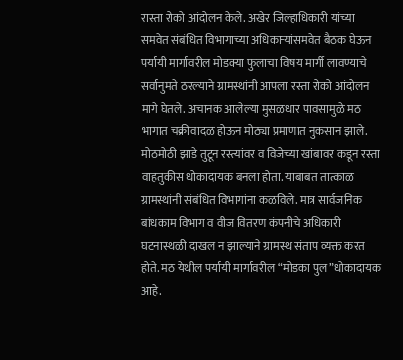रास्ता रोको आंदोलन केले. अखेर जिल्हाधिकारी यांच्या समवेत संबंधित विभागाच्या अधिकाऱ्यांसमवेत बैठक घेऊन पर्यायी मार्गावरील मोडक्या फुलाचा विषय मार्गी लावण्याचे सर्वानुमते ठरल्याने ग्रामस्थांनी आपला रस्ता रोको आंदोलन मागे घेतले. अचानक आलेल्या मुसळधार पावसामुळे मठ भागात चक्रीवादळ होऊन मोठ्या प्रमाणात नुकसान झाले. मोठमोठी झाडे तुटून रस्त्यांवर व विजेच्या खांबावर कडून रस्ता वाहतुकीस धोकादायक बनला होता. याबाबत तात्काळ ग्रामस्थांनी संबंधित विभागांना कळविले. मात्र सार्वजनिक बांधकाम विभाग व वीज वितरण कंपनीचे अधिकारी घटनास्थळी दाखल न झाल्याने ग्रामस्थ संताप व्यक्त करत होते. मठ येथील पर्यायी मार्गावरील “मोडका पुल”धोकादायक आहे.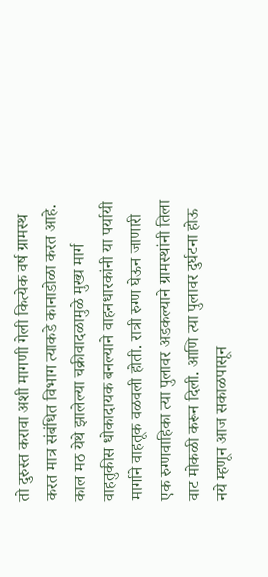तो दुरुस्त करावा अशी मागणी गेली कित्येक वर्ष ग्रामस्थ करत मात्र संबंधित विभाग त्याकडे कानाडोळा करत आहे. काल मठ येथे झालेल्या चक्रीवादळामुळे मुख्य मार्ग वाहतुकीस धोकादायक बनल्याने वाहनधारकांनी या पर्यायी मार्गाने वाहतूक वळवली होती. रात्री रुग्ण घेऊन जाणारी एक रुग्णवाहिका त्या पुलावर अडकल्याने ग्रामस्थांनी तिला वाट मोकळी करून दिली. आणि त्या पुलावर दुर्घटना होऊ नये म्हणून आज सकाळपासून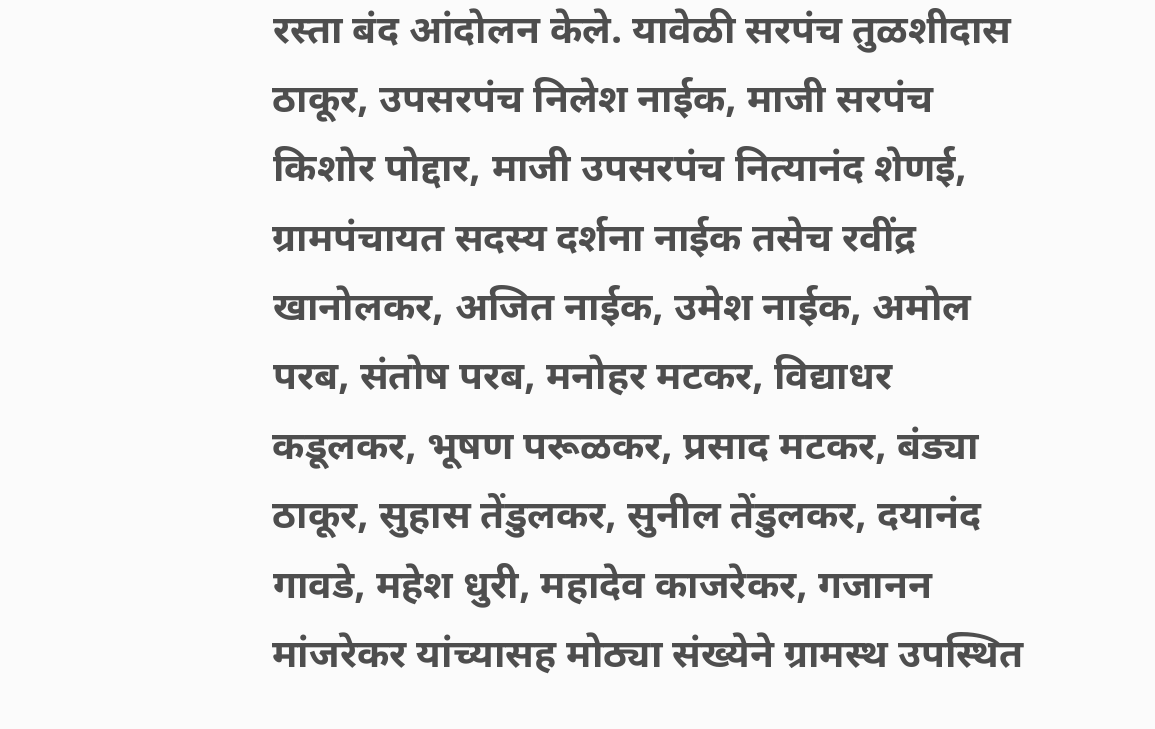रस्ता बंद आंदोलन केले. यावेळी सरपंच तुळशीदास ठाकूर, उपसरपंच निलेश नाईक, माजी सरपंच किशोर पोद्दार, माजी उपसरपंच नित्यानंद शेणई, ग्रामपंचायत सदस्य दर्शना नाईक तसेच रवींद्र खानोलकर, अजित नाईक, उमेश नाईक, अमोल परब, संतोष परब, मनोहर मटकर, विद्याधर कडूलकर, भूषण परूळकर, प्रसाद मटकर, बंड्या ठाकूर, सुहास तेंडुलकर, सुनील तेंडुलकर, दयानंद गावडे, महेश धुरी, महादेव काजरेकर, गजानन मांजरेकर यांच्यासह मोठ्या संख्येने ग्रामस्थ उपस्थित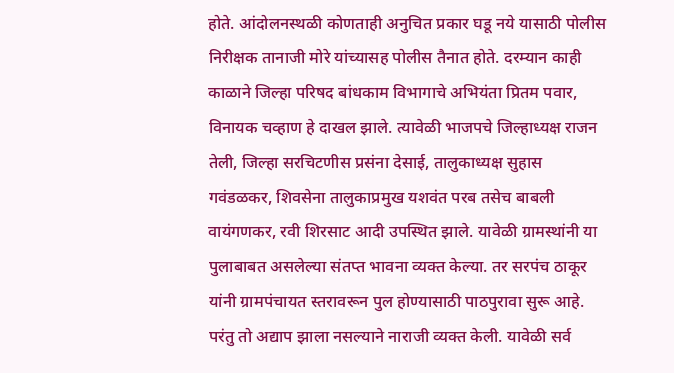होते. आंदोलनस्थळी कोणताही अनुचित प्रकार घडू नये यासाठी पोलीस निरीक्षक तानाजी मोरे यांच्यासह पोलीस तैनात होते. दरम्यान काही काळाने जिल्हा परिषद बांधकाम विभागाचे अभियंता प्रितम पवार, विनायक चव्हाण हे दाखल झाले. त्यावेळी भाजपचे जिल्हाध्यक्ष राजन तेली, जिल्हा सरचिटणीस प्रसंना देसाई, तालुकाध्यक्ष सुहास गवंडळकर, शिवसेना तालुकाप्रमुख यशवंत परब तसेच बाबली वायंगणकर, रवी शिरसाट आदी उपस्थित झाले. यावेळी ग्रामस्थांनी या पुलाबाबत असलेल्या संतप्त भावना व्यक्त केल्या. तर सरपंच ठाकूर यांनी ग्रामपंचायत स्तरावरून पुल होण्यासाठी पाठपुरावा सुरू आहे. परंतु तो अद्याप झाला नसल्याने नाराजी व्यक्त केली. यावेळी सर्व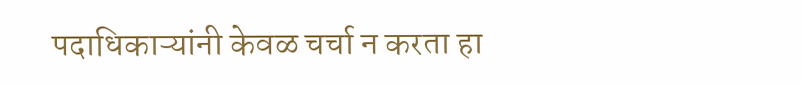पदाधिकाऱ्यांनी केवळ चर्चा न करता हा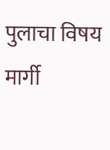पुलाचा विषय मार्गी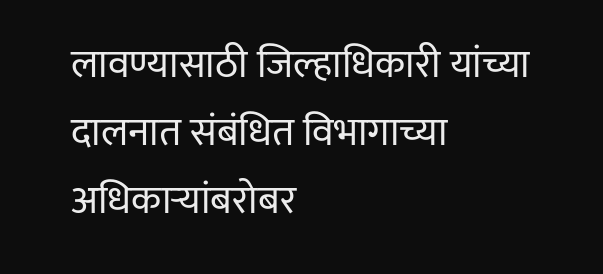लावण्यासाठी जिल्हाधिकारी यांच्या दालनात संबंधित विभागाच्या अधिकाऱ्यांबरोबर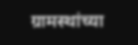ग्रामस्थांच्या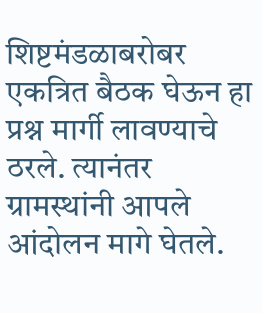शिष्टमंडळाबरोबर एकत्रित बैठक घेऊन हा प्रश्न मार्गी लावण्याचे ठरले. त्यानंतर ग्रामस्थांनी आपले आंदोलन मागे घेतले.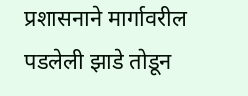प्रशासनाने मार्गावरील पडलेली झाडे तोडून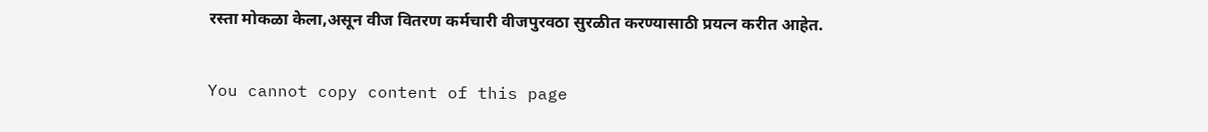रस्ता मोकळा केला,असून वीज वितरण कर्मचारी वीजपुरवठा सुरळीत करण्यासाठी प्रयत्न करीत आहेत.

You cannot copy content of this page